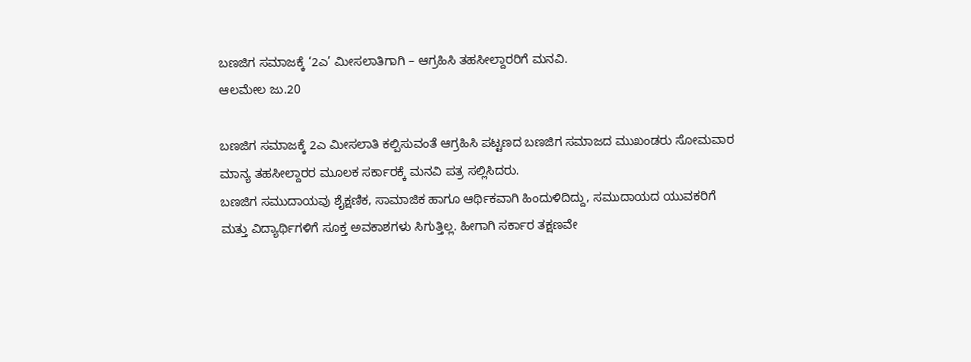ಬಣಜಿಗ ಸಮಾಜಕ್ಕೆ ‘2ಎ’ ಮೀಸಲಾತಿಗಾಗಿ – ಆಗ್ರಹಿಸಿ ತಹಸೀಲ್ದಾರರಿಗೆ ಮನವಿ.
ಆಲಮೇಲ ಜು.20

ಬಣಜಿಗ ಸಮಾಜಕ್ಕೆ 2ಎ ಮೀಸಲಾತಿ ಕಲ್ಪಿಸುವಂತೆ ಆಗ್ರಹಿಸಿ ಪಟ್ಟಣದ ಬಣಜಿಗ ಸಮಾಜದ ಮುಖಂಡರು ಸೋಮವಾರ ಮಾನ್ಯ ತಹಸೀಲ್ದಾರರ ಮೂಲಕ ಸರ್ಕಾರಕ್ಕೆ ಮನವಿ ಪತ್ರ ಸಲ್ಲಿಸಿದರು.
ಬಣಜಿಗ ಸಮುದಾಯವು ಶೈಕ್ಷಣಿಕ, ಸಾಮಾಜಿಕ ಹಾಗೂ ಆರ್ಥಿಕವಾಗಿ ಹಿಂದುಳಿದಿದ್ದು, ಸಮುದಾಯದ ಯುವಕರಿಗೆ ಮತ್ತು ವಿದ್ಯಾರ್ಥಿಗಳಿಗೆ ಸೂಕ್ತ ಅವಕಾಶಗಳು ಸಿಗುತ್ತಿಲ್ಲ. ಹೀಗಾಗಿ ಸರ್ಕಾರ ತಕ್ಷಣವೇ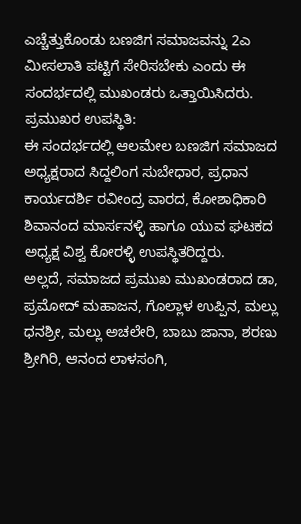ಎಚ್ಚೆತ್ತುಕೊಂಡು ಬಣಜಿಗ ಸಮಾಜವನ್ನು 2ಎ ಮೀಸಲಾತಿ ಪಟ್ಟಿಗೆ ಸೇರಿಸಬೇಕು ಎಂದು ಈ ಸಂದರ್ಭದಲ್ಲಿ ಮುಖಂಡರು ಒತ್ತಾಯಿಸಿದರು.
ಪ್ರಮುಖರ ಉಪಸ್ಥಿತಿ:
ಈ ಸಂದರ್ಭದಲ್ಲಿ ಆಲಮೇಲ ಬಣಜಿಗ ಸಮಾಜದ ಅಧ್ಯಕ್ಷರಾದ ಸಿದ್ದಲಿಂಗ ಸುಬೇಧಾರ, ಪ್ರಧಾನ ಕಾರ್ಯದರ್ಶಿ ರವೀಂದ್ರ ವಾರದ, ಕೋಶಾಧಿಕಾರಿ ಶಿವಾನಂದ ಮಾರ್ಸನಳ್ಳಿ ಹಾಗೂ ಯುವ ಘಟಕದ ಅಧ್ಯಕ್ಷ ವಿಶ್ವ ಕೋರಳ್ಳಿ ಉಪಸ್ಥಿತರಿದ್ದರು.
ಅಲ್ಲದೆ, ಸಮಾಜದ ಪ್ರಮುಖ ಮುಖಂಡರಾದ ಡಾ, ಪ್ರಮೋದ್ ಮಹಾಜನ, ಗೊಲ್ಲಾಳ ಉಪ್ಪಿನ, ಮಲ್ಲು ಧನಶ್ರೀ, ಮಲ್ಲು ಅಚಲೇರಿ, ಬಾಬು ಜಾನಾ, ಶರಣು ಶ್ರೀಗಿರಿ, ಆನಂದ ಲಾಳಸಂಗಿ,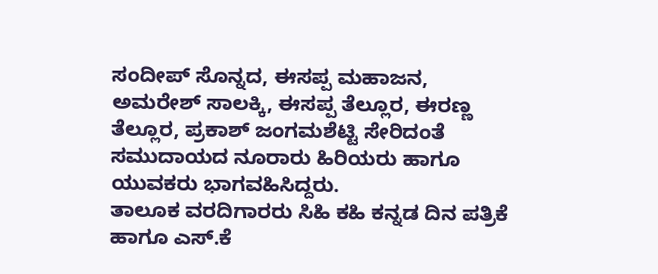ಸಂದೀಪ್ ಸೊನ್ನದ, ಈಸಪ್ಪ ಮಹಾಜನ, ಅಮರೇಶ್ ಸಾಲಕ್ಕಿ, ಈಸಪ್ಪ ತೆಲ್ಲೂರ, ಈರಣ್ಣ ತೆಲ್ಲೂರ, ಪ್ರಕಾಶ್ ಜಂಗಮಶೆಟ್ಟಿ ಸೇರಿದಂತೆ ಸಮುದಾಯದ ನೂರಾರು ಹಿರಿಯರು ಹಾಗೂ ಯುವಕರು ಭಾಗವಹಿಸಿದ್ದರು.
ತಾಲೂಕ ವರದಿಗಾರರು ಸಿಹಿ ಕಹಿ ಕನ್ನಡ ದಿನ ಪತ್ರಿಕೆ ಹಾಗೂ ಎಸ್.ಕೆ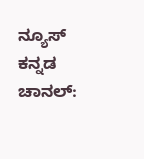ನ್ಯೂಸ್ ಕನ್ನಡ ಚಾನಲ್: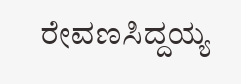ರೇವಣಸಿದ್ದಯ್ಯ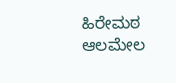ಹಿರೇಮಠ ಆಲಮೇಲ